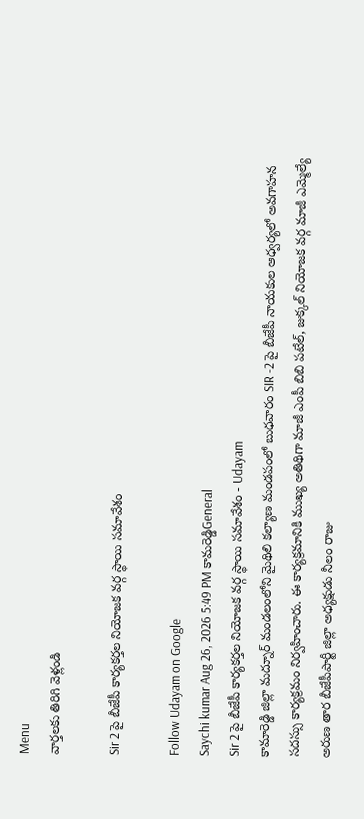Menu
వార్తలకు తిరిగి వెళ్లండి

Sir 2 పై బీజేపీ కార్యకర్తల నియోజక వర్గ స్థాయి సమావేశం

Follow Udayam on Google
Saychi kumar Aug 26, 2026 5:49 PM కామరెడ్డిGeneral
Sir 2 పై బీజేపీ కార్యకర్తల నియోజక వర్గ స్థాయి సమావేశం - Udayam
కామారెడ్డి జిల్లా మద్నూర్ మండలంలోని మైథిలి కల్యాణ మండపంలో బుధవారం SIR -2 పై బీజేపీ నాయకుల ఆధ్వర్యలో అవగాహన సదస్సు కార్యక్రమం నిర్వహించారు. ఈ కార్యక్రమానికి ముఖ్య అతిథిగా మాజీ ఎంపీ బిబి పటేల్, జుక్కల్ నియోజక వర్గ మాజీ ఎమ్మెల్యే అరుణ తార బీజేపీపార్టీ జిల్లా అధ్యక్షుడు నీలం రాజు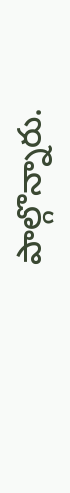పాల్గొన్నారు.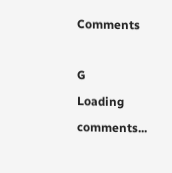Comments

G
Loading comments...